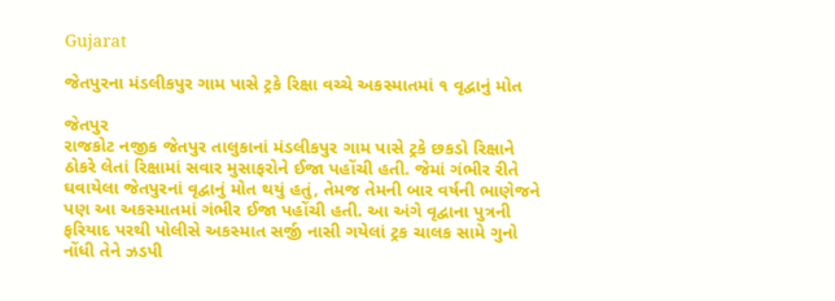Gujarat

જેતપુરના મંડલીકપુર ગામ પાસે ટ્રકે રિક્ષા વચ્ચે અકસ્માતમાં ૧ વૃદ્વાનું મોત

જેતપુર
રાજકોટ નજીક જેતપુર તાલુકાનાં મંડલીકપુર ગામ પાસે ટ્રકે છકડો રિક્ષાને ઠોકરે લેતાં રિક્ષામાં સવાર મુસાફરોને ઈજા પહોંચી હતી. જેમાં ગંભીર રીતે ઘવાયેલા જેતપુરનાં વૃદ્વાનું મોત થયું હતું, તેમજ તેમની બાર વર્ષની ભાણેજને પણ આ અકસ્માતમાં ગંભીર ઈજા પહોંચી હતી. આ અંગે વૃદ્વાના પુત્રની ફરિયાદ પરથી પોલીસે અકસ્માત સર્જી નાસી ગયેલાં ટ્રક ચાલક સામે ગુનો નોંધી તેને ઝડપી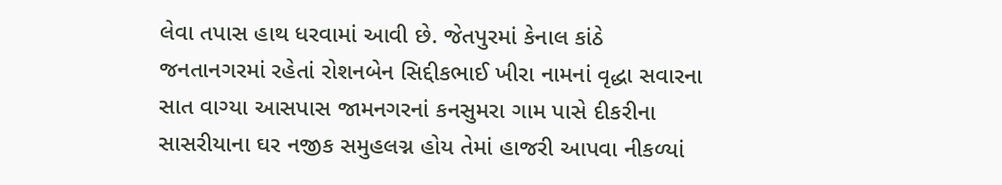લેવા તપાસ હાથ ધરવામાં આવી છે. જેતપુરમાં કેનાલ કાંઠે જનતાનગરમાં રહેતાં રોશનબેન સિદ્દીકભાઈ ખીરા નામનાં વૃદ્ધા સવારના સાત વાગ્યા આસપાસ જામનગરનાં કનસુમરા ગામ પાસે દીકરીના સાસરીયાના ઘર નજીક સમુહલગ્ન હોય તેમાં હાજરી આપવા નીકળ્યાં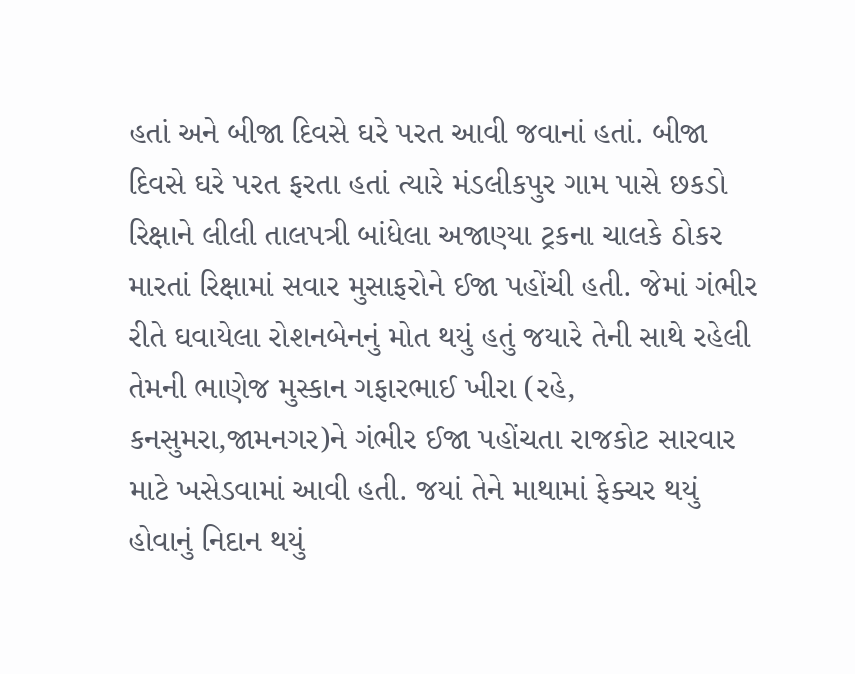હતાં અને બીજા દિવસે ઘરે પરત આવી જવાનાં હતાં. બીજા દિવસે ઘરે પરત ફરતા હતાં ત્યારે મંડલીકપુર ગામ પાસે છકડો રિક્ષાને લીલી તાલપત્રી બાંધેલા અજાણ્યા ટ્રકના ચાલકે ઠોકર મારતાં રિક્ષામાં સવાર મુસાફરોને ઈજા પહોંચી હતી. જેમાં ગંભીર રીતે ઘવાયેલા રોશનબેનનું મોત થયું હતું જયારે તેની સાથે રહેલી તેમની ભાણેજ મુસ્કાન ગફારભાઈ ખીરા (રહે, કનસુમરા,જામનગર)ને ગંભીર ઈજા પહોંચતા રાજકોટ સારવાર માટે ખસેડવામાં આવી હતી. જયાં તેને માથામાં ફેક્ચર થયું હોવાનું નિદાન થયું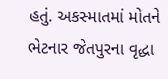હતું. અકસ્માતમાં મોતને ભેટનાર જેતપુરના વૃદ્ધા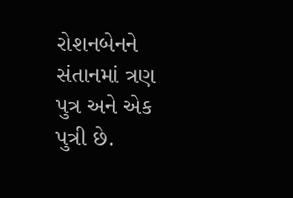રોશનબેનને સંતાનમાં ત્રણ પુત્ર અને એક પુત્રી છે.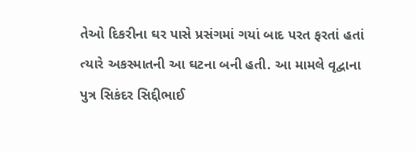તેઓ દિકરીના ઘર પાસે પ્રસંગમાં ગયાં બાદ પરત ફરતાં હતાં ત્યારે અકસ્માતની આ ઘટના બની હતી. આ મામલે વૃદ્વાના પુત્ર સિકંદર સિદ્દીભાઈ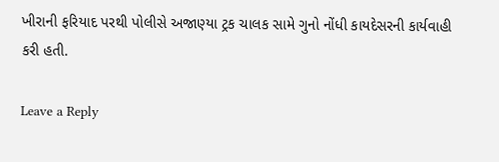ખીરાની ફરિયાદ પરથી પોલીસે અજાણ્યા ટ્રક ચાલક સામે ગુનો નોંધી કાયદેસરની કાર્યવાહી કરી હતી.

Leave a Reply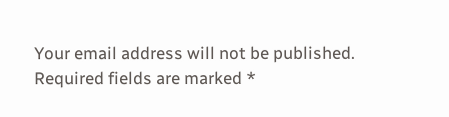Your email address will not be published. Required fields are marked *